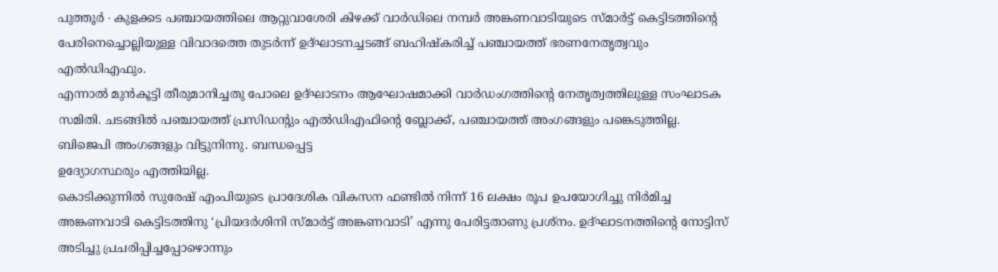പുത്തൂർ ∙ കുളക്കട പഞ്ചായത്തിലെ ആറ്റുവാശേരി കിഴക്ക് വാർഡിലെ നമ്പർ അങ്കണവാടിയുടെ സ്മാർട്ട് കെട്ടിടത്തിന്റെ പേരിനെച്ചൊല്ലിയുള്ള വിവാദത്തെ തുടർന്ന് ഉദ്ഘാടനച്ചടങ്ങ് ബഹിഷ്കരിച്ച് പഞ്ചായത്ത് ഭരണനേതൃത്വവും എൽഡിഎഫും.
എന്നാൽ മുൻകൂട്ടി തീരുമാനിച്ചതു പോലെ ഉദ്ഘാടനം ആഘോഷമാക്കി വാർഡംഗത്തിന്റെ നേതൃത്വത്തിലുള്ള സംഘാടക സമിതി. ചടങ്ങിൽ പഞ്ചായത്ത് പ്രസിഡന്റും എൽഡിഎഫിന്റെ ബ്ലോക്ക്, പഞ്ചായത്ത് അംഗങ്ങളും പങ്കെടുത്തില്ല.
ബിജെപി അംഗങ്ങളും വിട്ടുനിന്നു. ബന്ധപ്പെട്ട
ഉദ്യോഗസ്ഥരും എത്തിയില്ല.
കൊടിക്കുന്നിൽ സുരേഷ് എംപിയുടെ പ്രാദേശിക വികസന ഫണ്ടിൽ നിന്ന് 16 ലക്ഷം രൂപ ഉപയോഗിച്ചു നിർമിച്ച അങ്കണവാടി കെട്ടിടത്തിനു ‘പ്രിയദർശിനി സ്മാർട്ട് അങ്കണവാടി’ എന്നു പേരിട്ടതാണു പ്രശ്നം. ഉദ്ഘാടനത്തിന്റെ നോട്ടിസ് അടിച്ചു പ്രചരിപ്പിച്ചപ്പോഴൊന്നും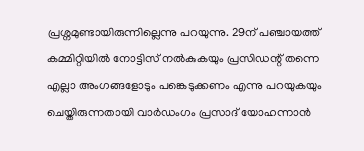പ്രശ്നമുണ്ടായിരുന്നില്ലെന്നു പറയുന്നു. 29ന് പഞ്ചായത്ത് കമ്മിറ്റിയിൽ നോട്ടിസ് നൽകുകയും പ്രസിഡന്റ് തന്നെ എല്ലാ അംഗങ്ങളോടും പങ്കെടുക്കണം എന്നു പറയുകയും ചെയ്തിരുന്നതായി വാർഡംഗം പ്രസാദ് യോഹന്നാൻ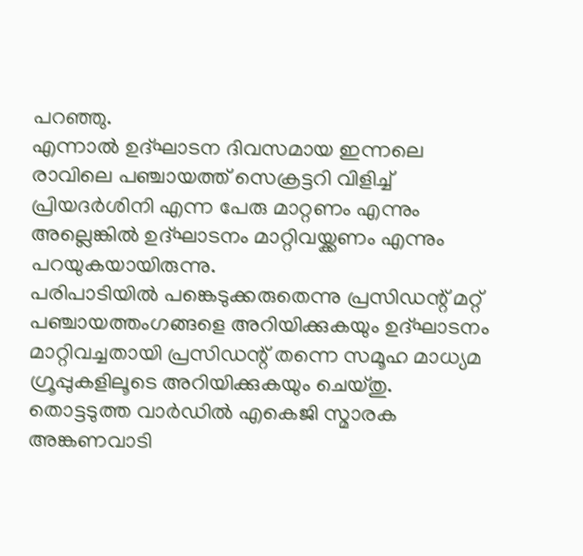പറഞ്ഞു.
എന്നാൽ ഉദ്ഘാടന ദിവസമായ ഇന്നലെ രാവിലെ പഞ്ചായത്ത് സെക്രട്ടറി വിളിച്ച് പ്രിയദർശിനി എന്ന പേരു മാറ്റണം എന്നും അല്ലെങ്കിൽ ഉദ്ഘാടനം മാറ്റിവയ്ക്കണം എന്നും പറയുകയായിരുന്നു.
പരിപാടിയിൽ പങ്കെടുക്കരുതെന്നു പ്രസിഡന്റ് മറ്റ് പഞ്ചായത്തംഗങ്ങളെ അറിയിക്കുകയും ഉദ്ഘാടനം മാറ്റിവച്ചതായി പ്രസിഡന്റ് തന്നെ സമൂഹ മാധ്യമ ഗ്രൂപ്പുകളിലൂടെ അറിയിക്കുകയും ചെയ്തു. തൊട്ടടുത്ത വാർഡിൽ എകെജി സ്മാരക അങ്കണവാടി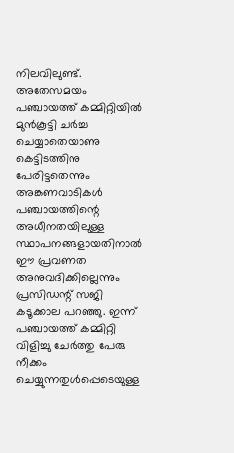നിലവിലുണ്ട്.
അതേസമയം പഞ്ചായത്ത് കമ്മിറ്റിയിൽ മുൻകൂട്ടി ചർച്ച ചെയ്യാതെയാണു കെട്ടിടത്തിനു പേരിട്ടതെന്നും അങ്കണവാടികൾ പഞ്ചായത്തിന്റെ അധീനതയിലുള്ള സ്ഥാപനങ്ങളായതിനാൽ ഈ പ്രവണത അനുവദിക്കില്ലെന്നും പ്രസിഡന്റ് സജി കടൂക്കാല പറഞ്ഞു. ഇന്ന് പഞ്ചായത്ത് കമ്മിറ്റി വിളിച്ചു ചേർത്തു പേരു നീക്കം ചെയ്യുന്നതുൾപ്പെടെയുള്ള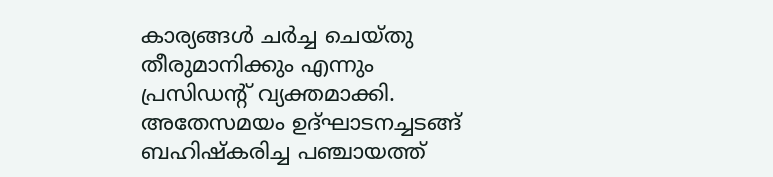കാര്യങ്ങൾ ചർച്ച ചെയ്തു തീരുമാനിക്കും എന്നും പ്രസിഡന്റ് വ്യക്തമാക്കി. അതേസമയം ഉദ്ഘാടനച്ചടങ്ങ് ബഹിഷ്കരിച്ച പഞ്ചായത്ത്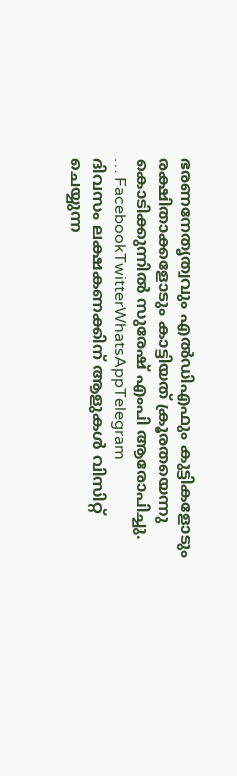ഭരണനേതൃത്വവും എൽഡിഎഫും കുട്ടികളോടും രക്ഷിതാക്കളോടും കാട്ടിയത് ക്രൂരതയെന്നു കൊടിക്കുന്നിൽ സുരേഷ് എംപി ആരോപിച്ചു.
… FacebookTwitterWhatsAppTelegram
ദിവസം ലക്ഷകണക്കിന് ആളുകൾ വിസിറ്റ് ചെയ്യുന്ന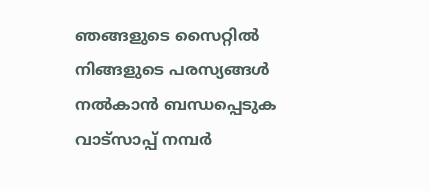ഞങ്ങളുടെ സൈറ്റിൽ നിങ്ങളുടെ പരസ്യങ്ങൾ നൽകാൻ ബന്ധപ്പെടുക വാട്സാപ്പ് നമ്പർ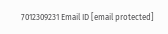7012309231 Email ID [email protected]